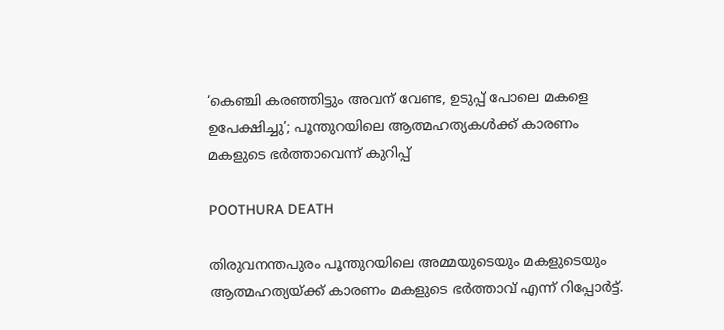‘കെഞ്ചി കരഞ്ഞിട്ടും അവന് വേണ്ട, ഉടുപ്പ് പോലെ മകളെ ഉപേക്ഷിച്ചു’; പൂന്തുറയിലെ ആത്മഹത്യകൾക്ക് കാരണം മകളുടെ ഭർത്താവെന്ന് കുറിപ്പ്

POOTHURA DEATH

തിരുവനന്തപുരം പൂന്തുറയിലെ അമ്മയുടെയും മകളുടെയും ആത്മഹത്യയ്ക്ക് കാരണം മകളുടെ ഭർത്താവ് എന്ന് റിപ്പോർട്ട്.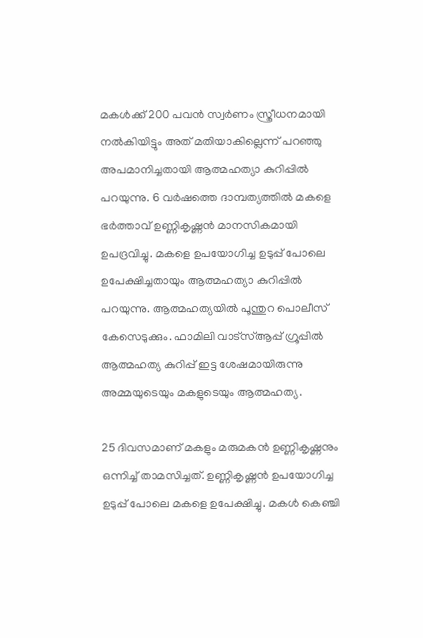മകൾക്ക് 200 പവൻ സ്വർണം സ്ത്രീധനമായി നൽകിയിട്ടും അത് മതിയാകില്ലെന്ന് പറഞ്ഞു അപമാനിച്ചതായി ആത്മഹത്യാ കുറിപ്പിൽ പറയുന്നു. 6 വർഷത്തെ ദാമ്പത്യത്തിൽ മകളെ ഭർത്താവ് ഉണ്ണികൃഷ്ണൻ മാനസികമായി ഉപദ്രവിച്ചു. മകളെ ഉപയോഗിച്ച ഉടുപ്പ് പോലെ ഉപേക്ഷിച്ചതായും ആത്മഹത്യാ കുറിപ്പിൽ പറയുന്നു. ആത്മഹത്യയിൽ പൂന്തുറ പൊലീസ് കേസെടുക്കും. ഫാമിലി വാട്സ്ആപ്പ് ഗ്രൂപ്പിൽ ആത്മഹത്യ കുറിപ്പ് ഇട്ട ശേഷമായിരുന്നു അമ്മയുടെയും മകളുടെയും ആത്മഹത്യ.

25 ദിവസമാണ് മകളും മരുമകൻ ഉണ്ണികൃഷ്ണനും ഒന്നിച്ച് താമസിച്ചത്. ഉണ്ണികൃഷ്ണൻ ഉപയോഗിച്ച ഉടുപ്പ് പോലെ മകളെ ഉപേക്ഷിച്ചു. മകൾ കെഞ്ചി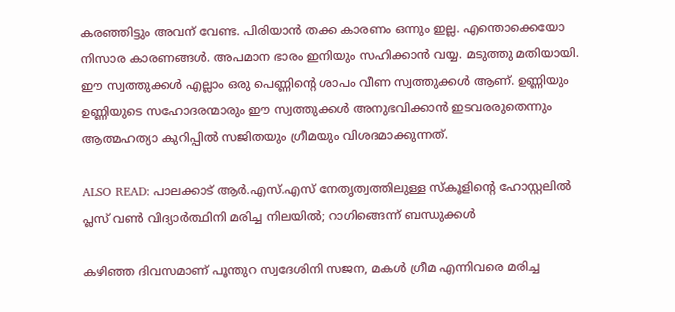കരഞ്ഞിട്ടും അവന് വേണ്ട. പിരിയാൻ തക്ക കാരണം ഒന്നും ഇല്ല. എന്തൊക്കെയോ നിസാര കാരണങ്ങൾ. അപമാന ഭാരം ഇനിയും സഹിക്കാൻ വയ്യ. മടുത്തു മതിയായി. ഈ സ്വത്തുക്കൾ എല്ലാം ഒരു പെണ്ണിന്റെ ശാപം വീണ സ്വത്തുക്കൾ ആണ്. ഉണ്ണിയും ഉണ്ണിയുടെ സഹോദരന്മാരും ഈ സ്വത്തുക്കൾ അനുഭവിക്കാൻ ഇടവരരുതെന്നും ആത്മഹത്യാ കുറിപ്പിൽ സജിതയും ഗ്രീമയും വിശദമാക്കുന്നത്.

ALSO READ: പാലക്കാട് ആർ.എസ്.എസ് നേതൃത്വത്തിലുള്ള സ്കൂളിന്റെ ഹോസ്റ്റലിൽ പ്ലസ് വൺ വിദ്യാർത്ഥിനി മരിച്ച നിലയിൽ; റാഗിങ്ങെന്ന് ബന്ധുക്കൾ

കഴിഞ്ഞ ദിവസമാണ് പൂന്തുറ സ്വദേശിനി സജന, മകൾ ഗ്രീമ എന്നിവരെ മരിച്ച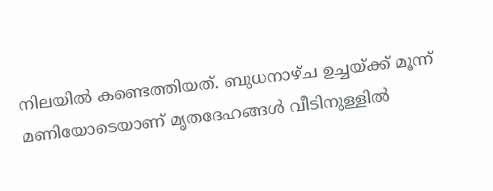നിലയിൽ കണ്ടെത്തിയത്. ബുധനാഴ്ച ഉച്ചയ്ക്ക് മൂന്ന് മണിയോടെയാണ് മൃതദേഹങ്ങൾ വീടിനുള്ളിൽ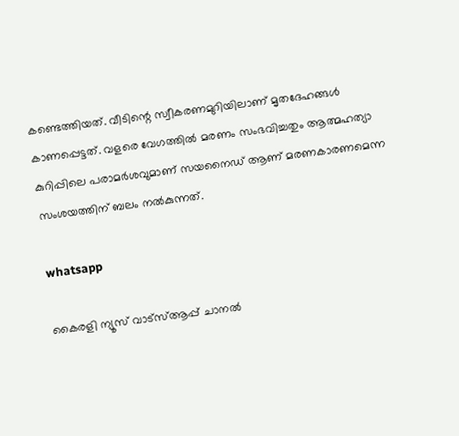കണ്ടെത്തിയത്. വീടിന്റെ സ്വീകരണമുറിയിലാണ് മൃതദേഹങ്ങൾ കാണപ്പെട്ടത്. വളരെ വേഗത്തിൽ മരണം സംഭവിച്ചതും ആത്മഹത്യാ കുറിപ്പിലെ പരാമർശവുമാണ് സയനൈഡ് ആണ് മരണകാരണമെന്ന സംശയത്തിന് ബലം നൽകുന്നത്.

whatsapp

കൈരളി ന്യൂസ് വാട്‌സ്ആപ്പ് ചാനല്‍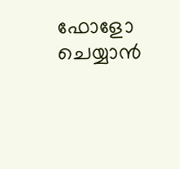ഫോളോ ചെയ്യാന്‍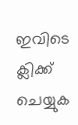ഇവിടെ ക്ലിക്ക് ചെയ്യുക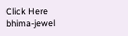Click Here
bhima-jewel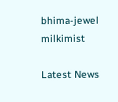bhima-jewel
milkimist

Latest News